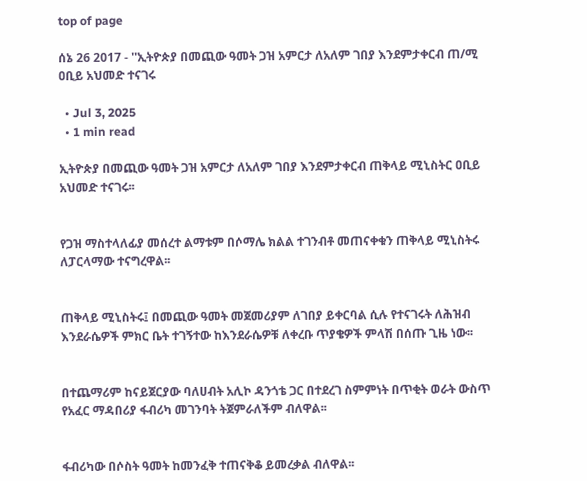top of page

ሰኔ 26 2017 - ''ኢትዮጵያ በመጪው ዓመት ጋዝ አምርታ ለአለም ገበያ እንደምታቀርብ ጠ/ሚ ዐቢይ አህመድ ተናገሩ

  • Jul 3, 2025
  • 1 min read

ኢትዮጵያ በመጪው ዓመት ጋዝ አምርታ ለአለም ገበያ እንደምታቀርብ ጠቅላይ ሚኒስትር ዐቢይ አህመድ ተናገሩ፡፡


የጋዝ ማስተላለፊያ መሰረተ ልማቱም በሶማሌ ክልል ተገንብቶ መጠናቀቁን ጠቅላይ ሚኒስትሩ ለፓርላማው ተናግረዋል፡፡


ጠቅላይ ሚኒስትሩ፤ በመጪው ዓመት መጀመሪያም ለገበያ ይቀርባል ሲሉ የተናገሩት ለሕዝብ እንደራሴዎች ምክር ቤት ተገኝተው ከእንደራሴዎቹ ለቀረቡ ጥያቄዎች ምላሽ በሰጡ ጊዜ ነው፡፡


በተጨማሪም ከናይጀርያው ባለሀብት አሊኮ ዳንጎቴ ጋር በተደረገ ስምምነት በጥቂት ወራት ውስጥ የአፈር ማዳበሪያ ፋብሪካ መገንባት ትጀምራለችም ብለዋል፡፡


ፋብሪካው በሶስት ዓመት ከመንፈቅ ተጠናቅቆ ይመረቃል ብለዋል፡፡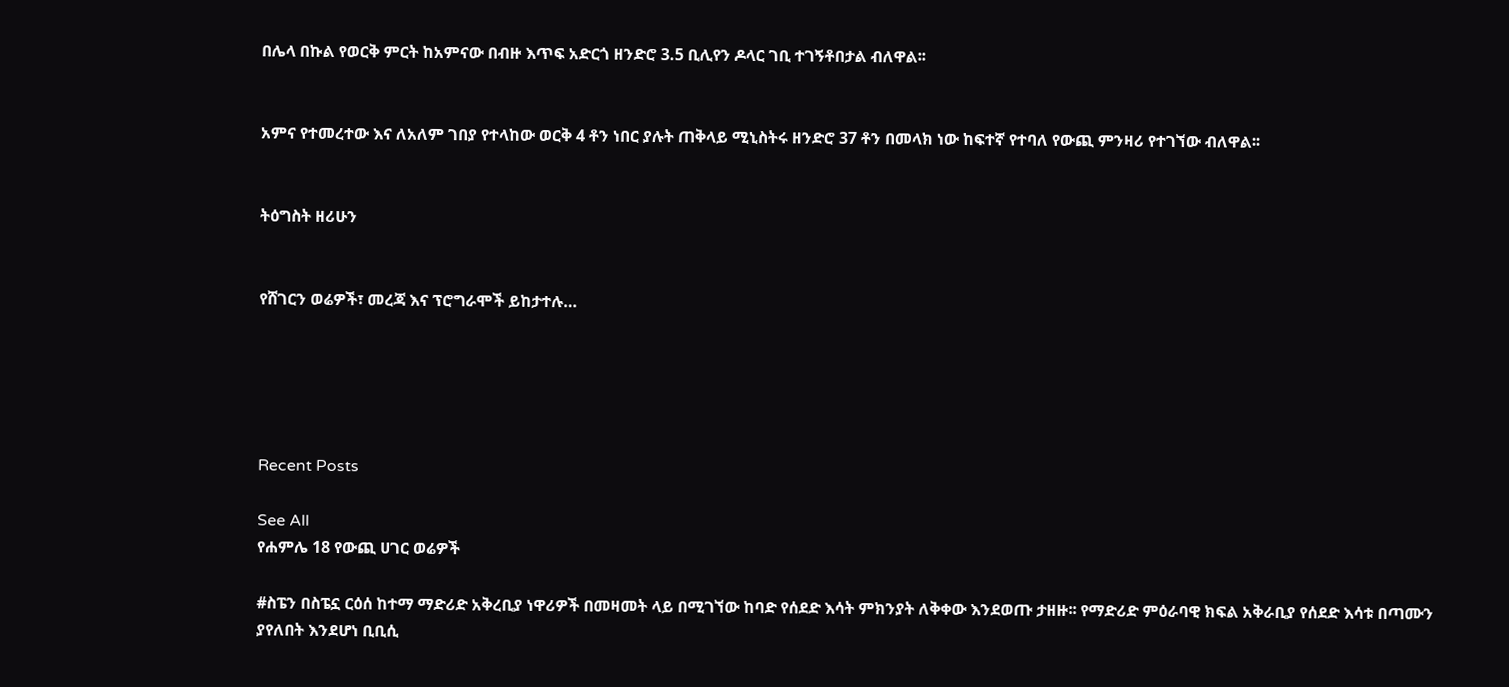በሌላ በኩል የወርቅ ምርት ከአምናው በብዙ እጥፍ አድርጎ ዘንድሮ 3.5 ቢሊየን ዶላር ገቢ ተገኝቶበታል ብለዋል፡፡


አምና የተመረተው እና ለአለም ገበያ የተላከው ወርቅ 4 ቶን ነበር ያሉት ጠቅላይ ሚኒስትሩ ዘንድሮ 37 ቶን በመላክ ነው ከፍተኛ የተባለ የውጪ ምንዛሪ የተገኘው ብለዋል፡፡


ትዕግስት ዘሪሁን


የሸገርን ወሬዎች፣ መረጃ እና ፕሮግራሞች ይከታተሉ…





Recent Posts

See All
የሐምሌ 18 የውጪ ሀገር ወሬዎች

#ስፔን በስፔኗ ርዕሰ ከተማ ማድሪድ አቅረቢያ ነዋሪዎች በመዛመት ላይ በሚገኘው ከባድ የሰደድ እሳት ምክንያት ለቅቀው እንደወጡ ታዘዙ፡፡ የማድሪድ ምዕራባዊ ክፍል አቅራቢያ የሰደድ እሳቱ በጣሙን ያየለበት እንደሆነ ቢቢሲ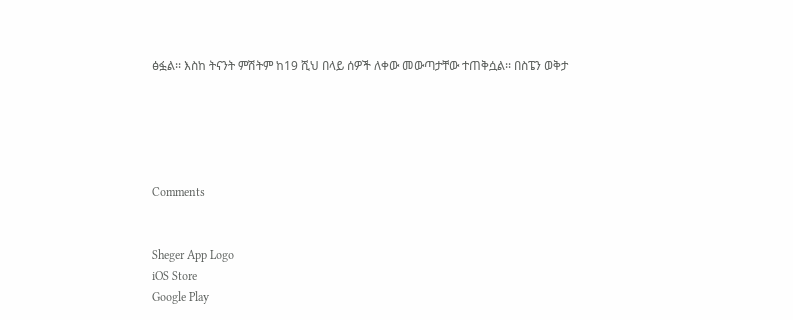ፅፏል፡፡ እስከ ትናንት ምሽትም ከ19 ሺህ በላይ ሰዎች ለቀው መውጣታቸው ተጠቅሷል፡፡ በስፔን ወቅታ





Comments


Sheger App Logo
iOS Store
Google Play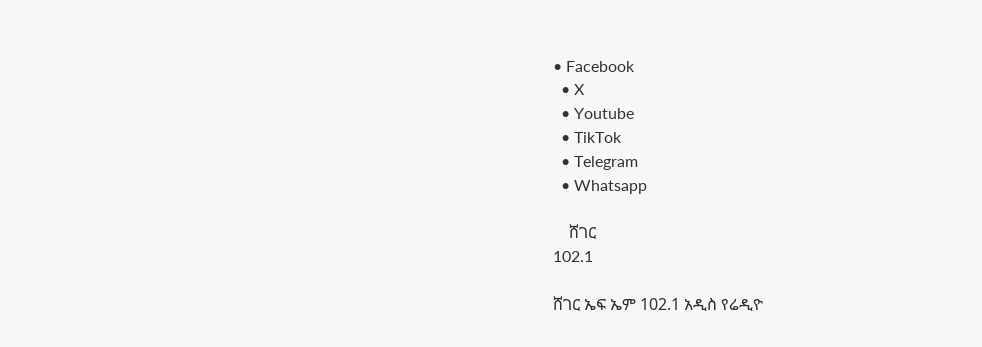• Facebook
  • X
  • Youtube
  • TikTok
  • Telegram
  • Whatsapp

    ሸገር
102.1

ሸገር ኤፍ ኤም 102.1 አዲስ የሬዲዮ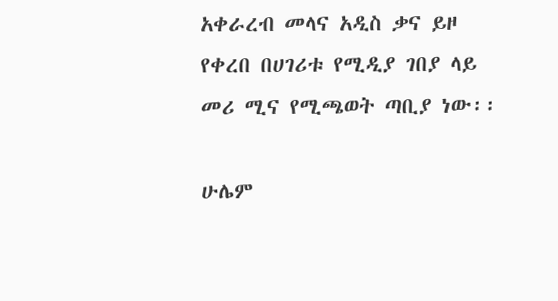አቀራረብ መላና አዲስ ቃና ይዞ የቀረበ በሀገሪቱ የሚዲያ ገበያ ላይ መሪ ሚና የሚጫወት ጣቢያ ነው፡፡

ሁሌም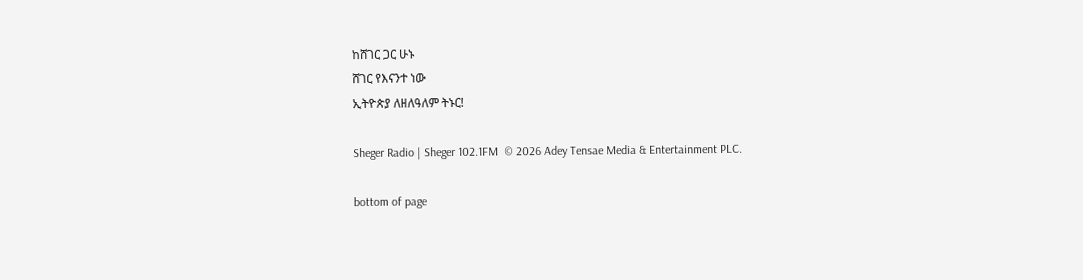ከሸገር ጋር ሁኑ
ሸገር የእናንተ ነው
ኢትዮጵያ ለዘለዓለም ትኑር!

Sheger Radio | Sheger 102.1FM  © 2026 Adey Tensae Media & Entertainment PLC.

bottom of page